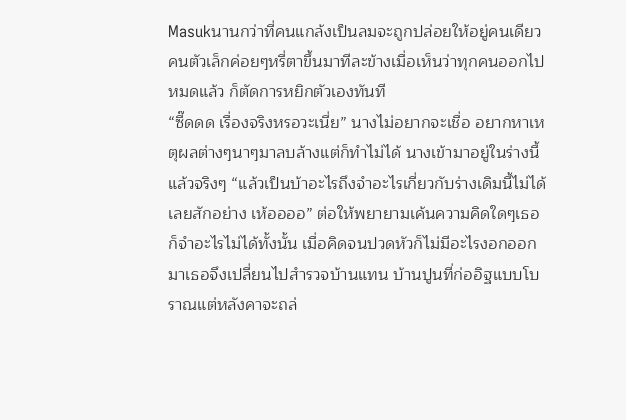Masukนานกว่าที่คนแกล้งเป็นลมจะถูกปล่อยให้อยู่คนเดียว คนตัวเล็กค่อยๆหรี่ตาขึ้นมาทีละข้างเมื่อเห็นว่าทุกคนออกไปหมดแล้ว ก็ตัดการหยิกตัวเองทันที
“ซี๊ดดด เรื่องจริงหรอวะเนี่ย” นางไม่อยากจะเชื่อ อยากหาเหตุผลต่างๆนาๆมาลบล้างแต่ก็ทำไม่ได้ นางเข้ามาอยู่ในร่างนี้แล้วจริงๆ “แล้วเป็นบ้าอะไรถึงจำอะไรเกี่ยวกับร่างเดิมนี้ไม่ได้เลยสักอย่าง เห้ออออ” ต่อให้พยายามเค้นความคิดใดๆเธอก็จำอะไรไม่ได้ทั้งนั้น เมื่อคิดจนปวดหัวก็ไม่มีอะไรงอกออกมาเธอจึงเปลี่ยนไปสำรวจบ้านแทน บ้านปูนที่ก่ออิฐแบบโบราณแต่หลังคาจะถล่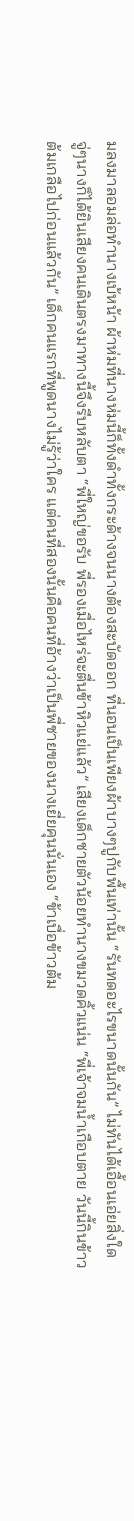มลงมาลอมล่อทำนางเบ้หน้า ผ้าห่มที่นางห่มนี้ก็ทั้งดำทั้งกระด้างจนนางต้องสะบัดออก ที่นอนเป็นเพียงผ้าบางๆปูกับพื้นเท่านั้น “รันทดอะไรขนาดนั้นกัน” ไม่ทันได้เอื้อนเอ่ยสิ่งใด จู่ๆนางก็ได้ยินเสียงคนเดินตรงมาทางนี้จึงรีบหลับตา “พี่ใหญ่ขอรับ พี่รองเมื่อไหร่จะตื่นข้าหิวแย่แล้ว” เสียงเด็กชายตัวน้อยทำนางขมวดคิ้วแน่น “พี่เจ้าจมน้ำเกือบตาย วันนี้กินข้าวต้มเกลือไปก่อนแล้วกัน” เด็กคนแรกที่พูดนางไม่รู้ว่าใคร แต่คนที่สองนั้นคือคนที่อ้างว่าเป็นพี่ชายของนางเยี่ยคุนนั่นเอง “ข้าเบื่อข้าวต้ม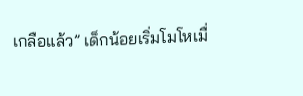เกลือแล้ว” เด็กน้อยเริ่มโมโหเมื่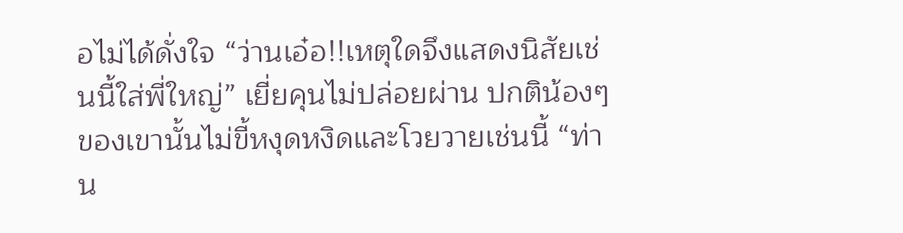อไม่ได้ดั่งใจ “ว่านเอ๋อ!!เหตุใดจึงแสดงนิสัยเช่นนี้ใส่พี่ใหญ่” เยี่ยคุนไม่ปล่อยผ่าน ปกติน้องๆของเขานั้นไม่ขี้หงุดหงิดและโวยวายเช่นนี้ “ท่าน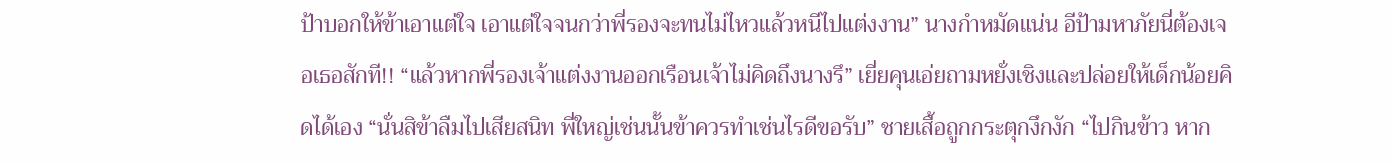ป้าบอกให้ข้าเอาแต่ใจ เอาแต่ใจจนกว่าพี่รองจะทนไม่ไหวแล้วหนีไปแต่งงาน” นางกำหมัดแน่น อีป้ามหาภัยนี่ต้องเจอเธอสักที!! “แล้วหากพี่รองเจ้าแต่งงานออกเรือนเจ้าไม่คิดถึงนางรึ” เยี่ยคุนเอ่ยถามหยั่งเชิงและปล่อยให้เด็กน้อยคิดได้เอง “นั่นสิข้าลืมไปเสียสนิท พี่ใหญ่เช่นนั้นข้าควรทำเช่นไรดีขอรับ” ชายเสื้อถูกกระตุกงึกงัก “ไปกินข้าว หาก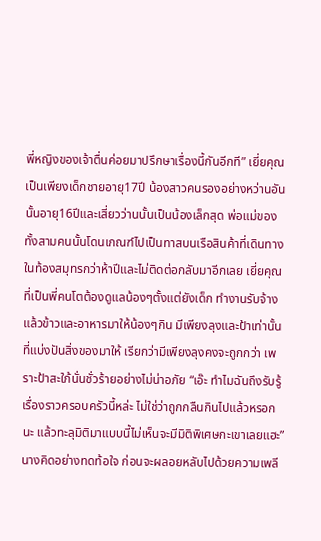พี่หญิงของเจ้าตื่นค่อยมาปรึกษาเรื่องนี้กันอีกที” เยี่ยคุณเป็นเพียงเด็กชายอายุ17ปี น้องสาวคนรองอย่างหว่านอันนั้นอายุ16ปีและเสี่ยวว่านนั้นเป็นน้องเล็กสุด พ่อแม่ของทั้งสามคนนั้นโดนเกณฑ์ไปเป็นทาสบนเรือสินค้าที่เดินทางในท้องสมุทรกว่าห้าปีและไม่ติดต่อกลับมาอีกเลย เยี่ยคุณที่เป็นพี่คนโตต้องดูแลน้องๆตั้งแต่ยังเด็ก ทำงานรับจ้างแล้วข้าวและอาหารมาให้น้องๆกิน มีเพียงลุงและป้าเท่านั้นที่แบ่งปันสิ่งของมาให้ เรียกว่ามีเพียงลุงคงจะถูกกว่า เพราะป้าสะใภ้นั่นชั่วร้ายอย่างไม่น่าอภัย “เอ๊ะ ทำไมฉันถึงรับรู้เรื่องราวครอบครัวนี้หล่ะ ไม่ใช่ว่าถูกกลืนกินไปแล้วหรอกนะ แล้วทะลุมิติมาแบบนี้ไม่เห็นจะมีมิติพิเศษกะเขาเลยแฮะ” นางคิดอย่างทดท้อใจ ก่อนจะผลอยหลับไปด้วยความเพลี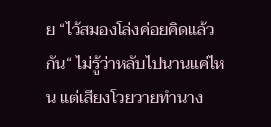ย “ไว้สมองโล่งค่อยคิดแล้วกัน“ ไม่รู้ว่าหลับไปนานแค่ไหน แต่เสียงโวยวายทำนาง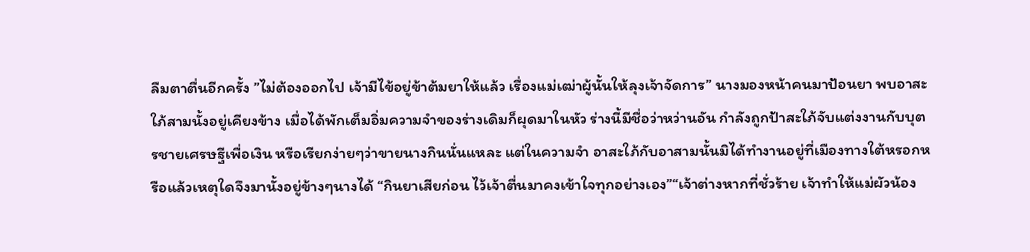ลืมตาตื่นอีกครั้ง ”ไม่ต้องออกไป เจ้ามีไข้อยู่ข้าต้มยาให้แล้ว เรื่องแม่เฒ่าผู้นั้นให้ลุงเจ้าจัดการ” นางมองหน้าคนมาป้อนยา พบอาสะใภ้สามนั้งอยู่เคียงข้าง เมื่อได้พักเต็มอิ่มความจำของร่างเดิมก็ผุดมาในหัว ร่างนี้มีชื่อว่าหว่านอัน กำลังถูกป้าสะใภ้จับแต่งงานกับบุตรชายเศรษฐีเพื่อเงิน หรือเรียกง่ายๆว่าขายนางกินนั่นแหละ แต่ในความจำ อาสะใภ้กับอาสามนั้นมิได้ทำงานอยู่ที่เมืองทางใต้หรอกหรือแล้วเหตุใดจึงมานั้งอยู่ข้างๆนางได้ “กินยาเสียก่อน ไว้เจ้าตื่นมาคงเข้าใจทุกอย่างเอง”“เจ้าต่างหากที่ชั่วร้าย เจ้าทำให้แม่ผัวน้อง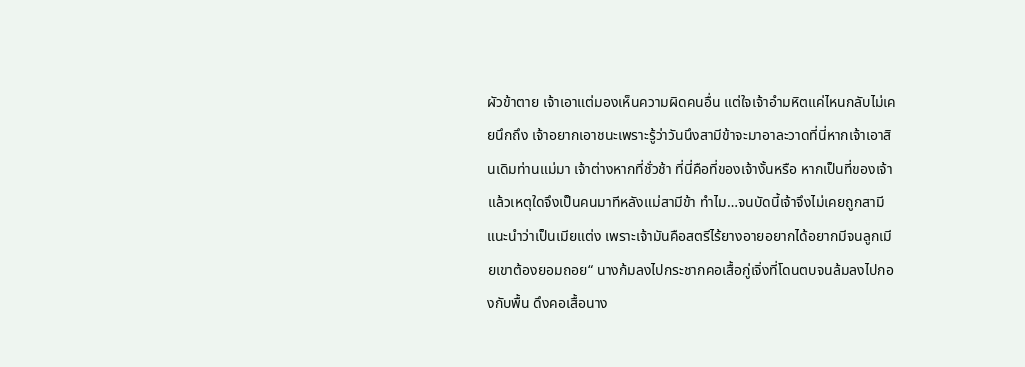ผัวข้าตาย เจ้าเอาแต่มองเห็นความผิดคนอื่น แต่ใจเจ้าอำมหิตแค่ไหนกลับไม่เคยนึกถึง เจ้าอยากเอาชนะเพราะรู้ว่าวันนึงสามีข้าจะมาอาละวาดที่นี่หากเจ้าเอาสินเดิมท่านแม่มา เจ้าต่างหากที่ชั่วช้า ที่นี่คือที่ของเจ้างั้นหรือ หากเป็นที่ของเจ้าแล้วเหตุใดจึงเป็นคนมาทีหลังแม่สามีข้า ทำไม…จนบัดนี้เจ้าจึงไม่เคยถูกสามีแนะนำว่าเป็นเมียแต่ง เพราะเจ้ามันคือสตรีไร้ยางอายอยากได้อยากมีจนลูกเมียเขาต้องยอมถอย“ นางก้มลงไปกระชากคอเสื้อกู่เจิ่งที่โดนตบจนล้มลงไปกองกับพื้น ดึงคอเสื้อนาง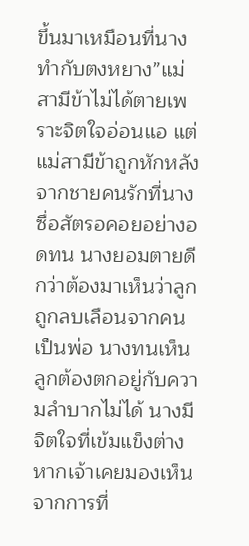ขึ้นมาเหมือนที่นางทำกับตงหยาง”แม่สามีข้าไม่ได้ตายเพราะจิตใจอ่อนแอ แต่แม่สามีข้าถูกหักหลังจากชายคนรักที่นางซื่อสัตรอคอยอย่างอดทน นางยอมตายดีกว่าต้องมาเห็นว่าลูกถูกลบเลือนจากคนเป็นพ่อ นางทนเห็นลูกต้องตกอยู่กับความลำบากไม่ได้ นางมีจิตใจที่เข้มแข็งต่างหากเจ้าเคยมองเห็นจากการที่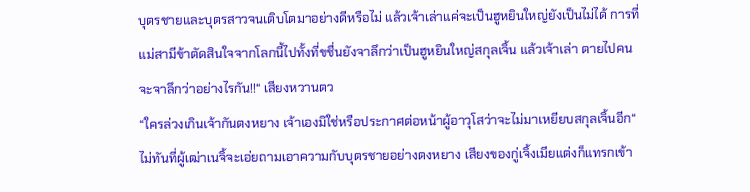บุตรชายและบุตรสาวจนเติบโตมาอย่างดีหรือไม่ แล้วเจ้าเล่าแค่จะเป็นฮูหยินใหญ่ยังเป็นไม่ได้ การที่แม่สามีข้าตัดสินใจจากโลกนี้ไปทั้งที่ขชื่นยังจาลึกว่าเป็นฮูหยินใหญ่สกุลเจิ้น แล้วเจ้าเล่า ตายไปคนจะจาลึกว่าอย่างไรกัน!!“ เสียงหวานตว
“ใครล่วงเกินเจ้ากันตงหยาง เจ้าเองมิใช่หรือประกาศต่อหน้าผู้อาวุโสว่าจะไม่มาเหยียบสกุลเจิ้นอีก“ ไม่ทันที่ผู้เฒ่าเนจิ้จะเอ่ยถามเอาความกับบุตรชายอย่างตงหยาง เสียงของกู่เจิ้งเมียแต่งก็แทรกเข้า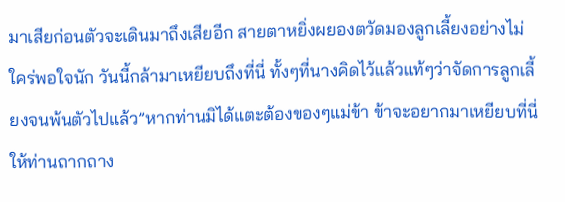มาเสียก่อนตัวจะเดินมาถึงเสียอีก สายตาหยิ่งผยองตวัดมองลูกเลี้ยงอย่างไม่ใคร่พอใจนัก วันนี้กล้ามาเหยียบถึงที่นี่ ทั้งๆที่นางคิดไว้แล้วแท้ๆว่าจัดการลูกเลี้ยงจนพ้นตัวไปแล้ว”หากท่านมิได้แตะต้องของๆแม่ข้า ข้าจะอยากมาเหยียบที่นี่ให้ท่านถากถาง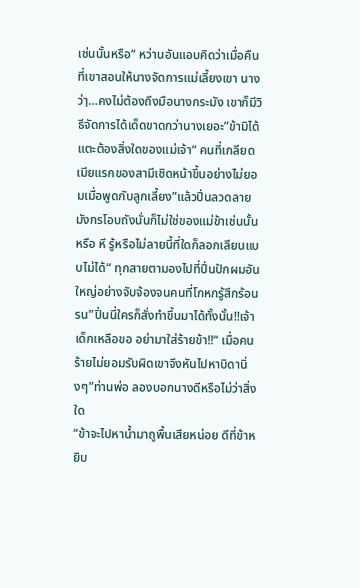เช่นนั้นหรือ“ หว่านอันแอบคิดว่าเมื่อคืนที่เขาสอนให้นางจัดการแม่เลี้ยงเขา นางว่าฺ…คงไม่ต้องถึงมือนางกระมัง เขาก็มีวิธีจัดการได้เด็ดขาดกว่านางเยอะ”ข้ามิได้แตะต้องสิ่งใดของแม่เจ้า“ คนที่เกลียดเมียแรกของสามีเชิดหน้าขึ้นอย่างไม่ยอมเมื่อพูดกับลูกเลี้ยง”แล้วปิ่นลวดลายมังกรโอบถังนั่นก็ไม่ใช่ของแม่ข้าเช่นนั้นหรือ หึ รู้หรือไม่ลายนี้ที่ใดก็ลอกเลียนแบบไม่ได้“ ทุกสายตามองไปที่ปิ่นปักผมอันใหญ่อย่างจับจ้องจนคนที่โกหกรู้สึกร้อนรน”ปิ่นนี่ใครก็สั่งทำขึ้นมาได้ทั้งนั้น!!เจ้าเด็กเหลือขอ อย่ามาใส่ร้ายข้า!!“ เมื่อคนร้ายไม่ยอมรับผิดเขาจึงหันไปหาบิดานิ่งๆ”ท่านพ่อ ลองบอกนางดีหรือไม่ว่าสิ่งใด
“ข้าจะไปหาน้ำมาถูพื้นเสียหน่อย ดีที่ข้าหยิบ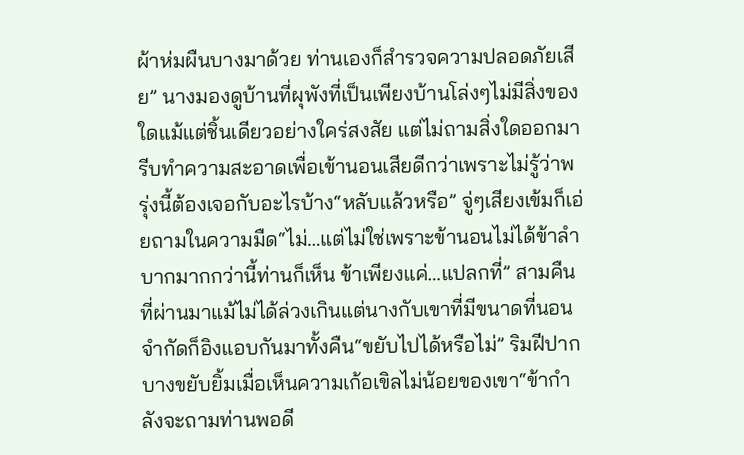ผ้าห่มผืนบางมาด้วย ท่านเองก็สำรวจความปลอดภัยเสีย” นางมองดูบ้านที่ผุพังที่เป็นเพียงบ้านโล่งๆไม่มีสิ่งของใดแม้แต่ชิ้นเดียวอย่างใคร่สงสัย แต่ไม่ถามสิ่งใดออกมา รีบทำความสะอาดเพื่อเข้านอนเสียดีกว่าเพราะไม่รู้ว่าพรุ่งนี้ต้องเจอกับอะไรบ้าง“หลับแล้วหรือ” จู่ๆเสียงเข้มก็เอ่ยถามในความมืด“ไม่…แต่ไม่ใช่เพราะข้านอนไม่ได้ข้าลำบากมากกว่านี้ท่านก็เห็น ข้าเพียงแค่…แปลกที่” สามคืนที่ผ่านมาแม้ไม่ได้ล่วงเกินแต่นางกับเขาที่มีขนาดที่นอนจำกัดก็อิงแอบกันมาทั้งคืน“ขยับไปได้หรือไม่” ริมฝีปากบางขยับยิ้มเมื่อเห็นความเก้อเขิลไม่น้อยของเขา“ข้ากำลังจะถามท่านพอดี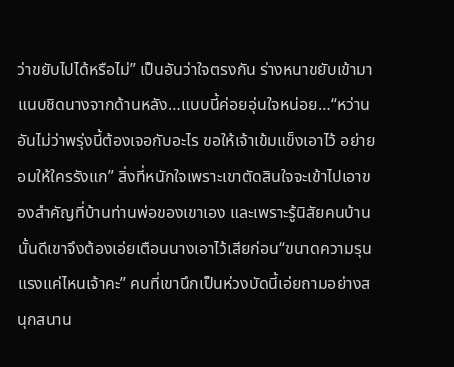ว่าขยับไปได้หรือไม่” เป็นอันว่าใจตรงกัน ร่างหนาขยับเข้ามาแนบชิดนางจากด้านหลัง…แบบนี้ค่อยอุ่นใจหน่อย…“หว่านอันไม่ว่าพรุ่งนี้ต้องเจอกับอะไร ขอให้เจ้าเข้มแข็งเอาไว้ อย่ายอมให้ใครรังแก” สิ่งที่หนักใจเพราะเขาตัดสินใจจะเข้าไปเอาของสำคัญที่บ้านท่านพ่อของเขาเอง และเพราะรู้นิสัยคนบ้านนั้นดีเขาจึงต้องเอ่ยเตือนนางเอาไว้เสียก่อน“ขนาดความรุนแรงแค่ไหนเจ้าคะ” คนที่เขานึกเป็นห่วงบัดนี้เอ่ยถามอย่างสนุกสนาน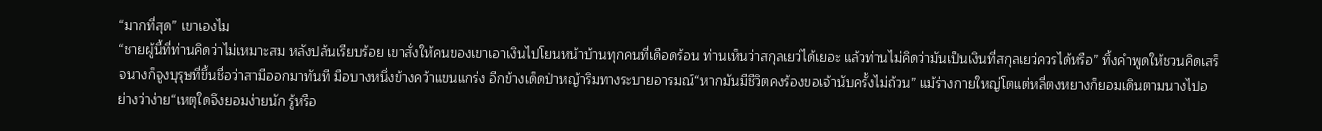“มากที่สุด” เขาเองไม
“ชายผู้นี้ที่ท่านคิดว่าไม่เหมาะสม หลังปล้นเรียบร้อย เขาสั่งให้คนของเขาเอาเงินไปโยนหน้าบ้านทุกคนที่เดือดร้อน ท่านเห็นว่าสกุลเยว่ได้เยอะ แล้วท่านไม่คิดว่ามันเป็นเงินที่สกุลเยว่ควรได้หรือ” ทิ้งคำพูดให้ชวนคิดเสร็จนางก็จูงบุรุษที่ขึ้นชื่อว่าสามีออกมาทันที มือบางหนึ่งข้างคว้าแขนแกร่ง อีกข้างเด็ดป่าหญ้าริมทางระบายอารมณ์“หากมันมีชีวิตคงร้องขอเจ้านับครั้งไม่ถ้วน” แม้ร่างกายใหญ่โตแต่หลี่ตงหยางก็ยอมเดินตามนางไปอย่างว่าง่าย“เหตุใดจึงยอมง่ายนัก รู้หรือ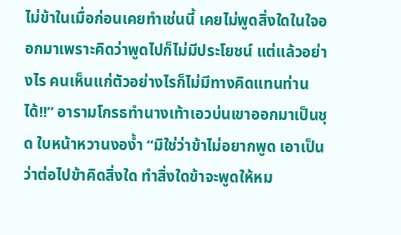ไม่ข้าในเมื่อก่อนเคยทำเช่นนี้ เคยไม่พูดสิ่งใดในใจออกมาเพราะคิดว่าพูดไปก็ไม่มีประโยชน์ แต่แล้วอย่างไร คนเห็นแก่ตัวอย่างไรก็ไม่มีทางคิดแทนท่านได้!!” อารามโกรธทำนางเท้าเอวบ่นเขาออกมาเป็นชุด ใบหน้าหวานงอง้ำ “มิใช่ว่าข้าไม่อยากพูด เอาเป็นว่าต่อไปข้าคิดสิ่งใด ทำสิ่งใดข้าจะพูดให้หม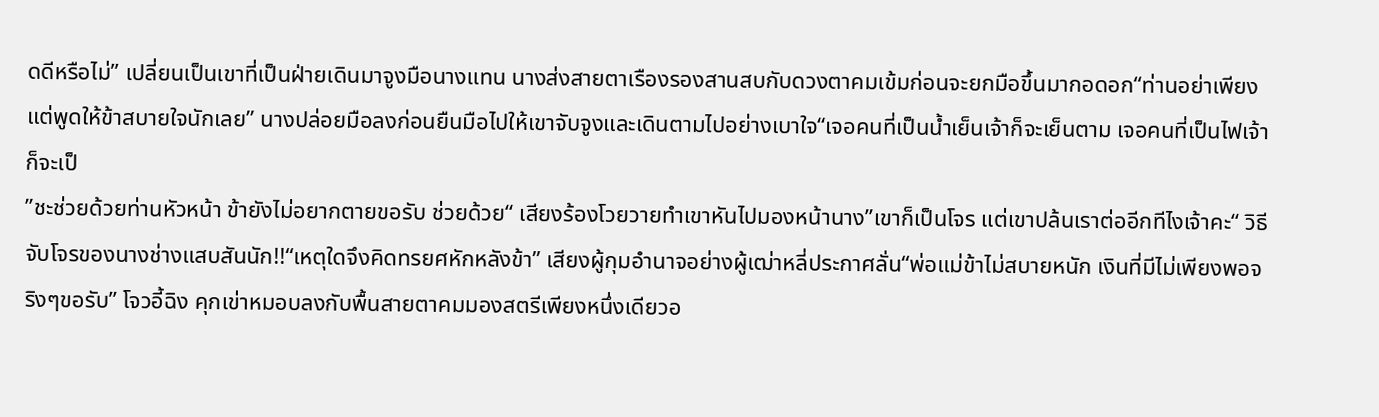ดดีหรือไม่” เปลี่ยนเป็นเขาที่เป็นฝ่ายเดินมาจูงมือนางแทน นางส่งสายตาเรืองรองสานสบกับดวงตาคมเข้มก่อนจะยกมือขึ้นมากอดอก“ท่านอย่าเพียงแต่พูดให้ข้าสบายใจนักเลย” นางปล่อยมือลงก่อนยืนมือไปให้เขาจับจูงและเดินตามไปอย่างเบาใจ“เจอคนที่เป็นน้ำเย็นเจ้าก็จะเย็นตาม เจอคนที่เป็นไฟเจ้าก็จะเป็
”ชะช่วยด้วยท่านหัวหน้า ข้ายังไม่อยากตายขอรับ ช่วยด้วย“ เสียงร้องโวยวายทำเขาหันไปมองหน้านาง”เขาก็เป็นโจร แต่เขาปล้นเราต่ออีกทีไงเจ้าคะ“ วิธีจับโจรของนางช่างแสบสันนัก!!“เหตุใดจึงคิดทรยศหักหลังข้า” เสียงผู้กุมอำนาจอย่างผู้เฒ่าหลี่ประกาศลั่น“พ่อแม่ข้าไม่สบายหนัก เงินที่มีไม่เพียงพอจริงๆขอรับ” โจวอี้ฉิง คุกเข่าหมอบลงกับพื้นสายตาคมมองสตรีเพียงหนึ่งเดียวอ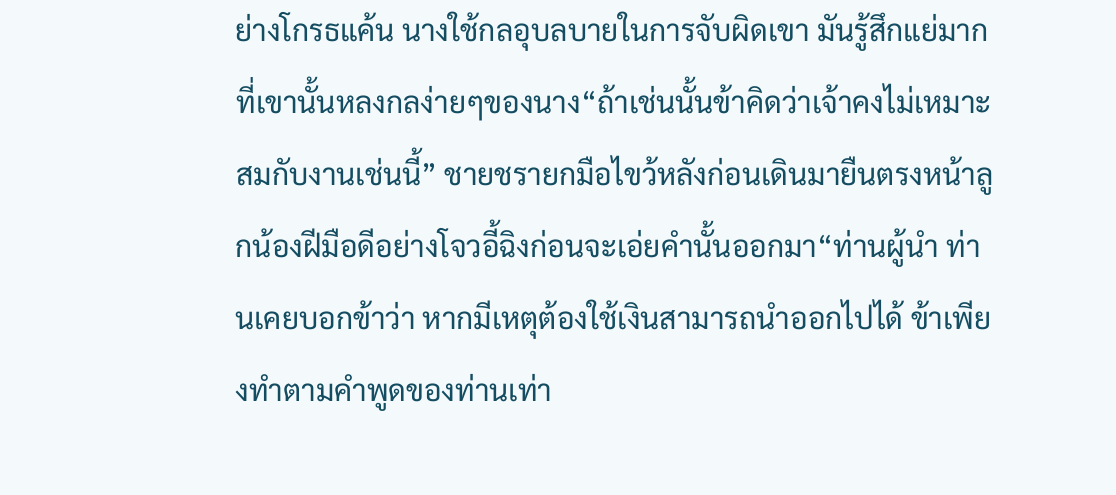ย่างโกรธแค้น นางใช้กลอุบลบายในการจับผิดเขา มันรู้สึกแย่มากที่เขานั้นหลงกลง่ายๆของนาง“ถ้าเช่นนั้นข้าคิดว่าเจ้าคงไม่เหมาะสมกับงานเช่นนี้” ชายชรายกมือไขว้หลังก่อนเดินมายืนตรงหน้าลูกน้องฝีมือดีอย่างโจวอี้ฉิงก่อนจะเอ่ยคำนั้นออกมา“ท่านผู้นำ ท่านเคยบอกข้าว่า หากมีเหตุต้องใช้เงินสามารถนำออกไปได้ ข้าเพียงทำตามคำพูดของท่านเท่า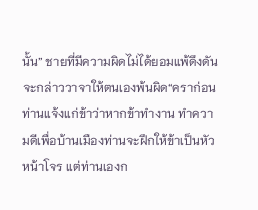นั้น” ชายที่มีความผิดไม่ได้ยอมแพ้ดึงดันจะกล่าววาจาให้ตนเองพ้นผิด“คราก่อนท่านแจ้งแก่ข้าว่าหากข้าทำงาน ทำความดีเพื่อบ้านเมืองท่านจะฝึกให้ข้าเป็นหัวหน้าโจร แต่ท่านเองก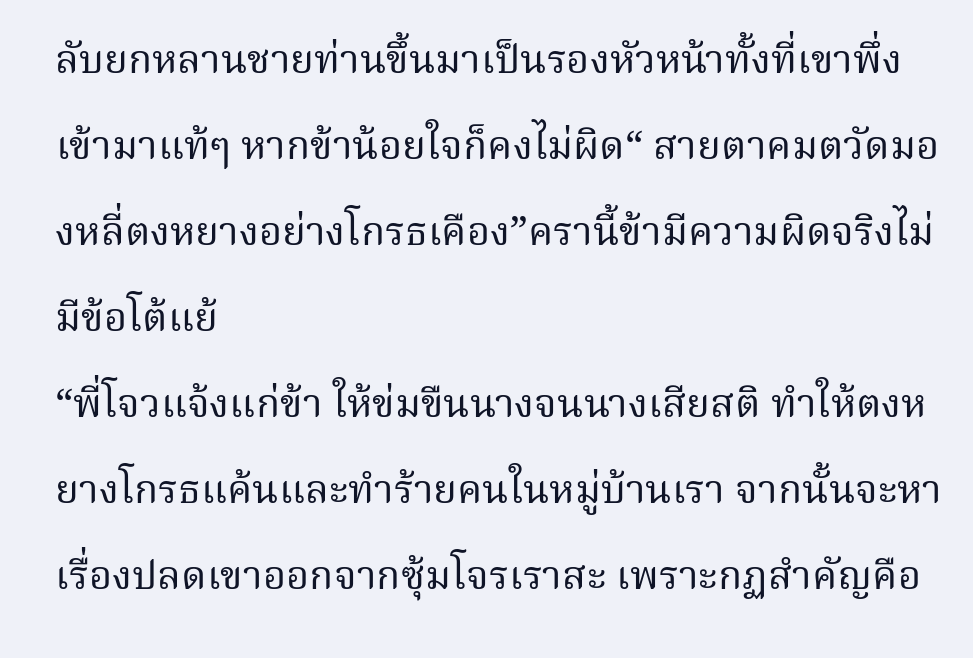ลับยกหลานชายท่านขึ้นมาเป็นรองหัวหน้าทั้งที่เขาพึ่งเข้ามาแท้ๆ หากข้าน้อยใจก็คงไม่ผิด“ สายตาคมตวัดมองหลี่ตงหยางอย่างโกรธเคือง”ครานี้ข้ามีความผิดจริงไม่มีข้อโต้แย้
“พี่โจวแจ้งแก่ข้า ให้ข่มขืนนางจนนางเสียสติ ทำให้ตงหยางโกรธแค้นและทำร้ายคนในหมู่บ้านเรา จากนั้นจะหาเรื่องปลดเขาออกจากซุ้มโจรเราสะ เพราะกฏสำคัญคือ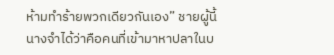ห้ามทำร้ายพวกเดียวกันเอง” ชายผู้นี้นางจำได้ว่าคือคนที่เข้ามาหาปลาในบ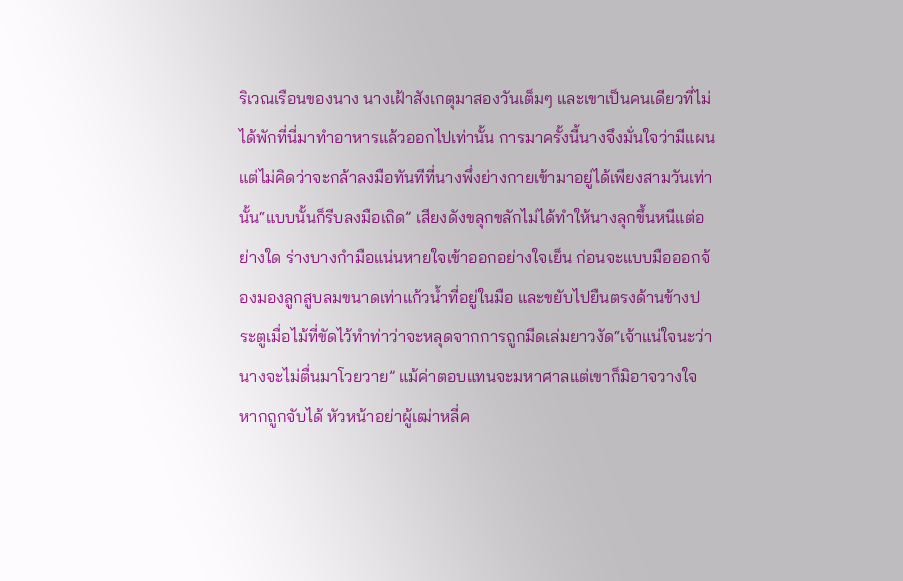ริเวณเรือนของนาง นางเฝ้าสังเกตุมาสองวันเต็มๆ และเขาเป็นคนเดียวที่ไม่ได้พักที่นี่มาทำอาหารแล้วออกไปเท่านั้น การมาครั้งนี้นางจึงมั่นใจว่ามีแผนแต่ไม่คิดว่าจะกล้าลงมือทันทีที่นางพึ่งย่างกายเข้ามาอยู่ได้เพียงสามวันเท่านั้น“แบบนั้นก็รีบลงมือเถิด” เสียงดังขลุกขลักไม่ได้ทำให้นางลุกขึ้นหนีแต่อย่างใด ร่างบางกำมือแน่นหายใจเข้าออกอย่างใจเย็น ก่อนจะแบบมือออกจ้องมองลูกสูบลมขนาดเท่าแก้วน้ำที่อยู่ในมือ และขยับไปยืนตรงด้านข้างประตูเมื่อไม้ที่ขัดไว้ทำท่าว่าจะหลุดจากการถูกมีดเล่มยาวงัด“เจ้าแน่ใจนะว่านางจะไม่ตื่นมาโวยวาย” แม้ค่าตอบแทนจะมหาศาลแต่เขาก็มิอาจวางใจหากถูกจับได้ หัวหน้าอย่าผู้เฒ่าหลี่ค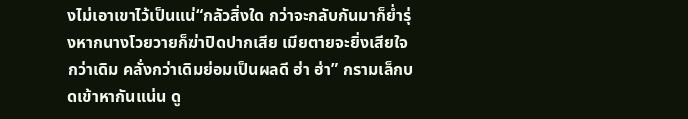งไม่เอาเขาไว้เป็นแน่“กลัวสิ่งใด กว่าจะกลับกันมาก็ย่ำรุ่งหากนางโวยวายก็ฆ่าปิดปากเสีย เมียตายจะยิ่งเสียใจกว่าเดิม คลั่งกว่าเดิมย่อมเป็นผลดี ฮ่า ฮ่า” กรามเล็กบดเข้าหากันแน่น ดู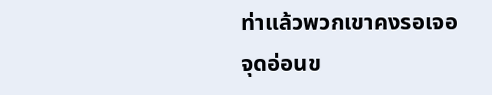ท่าแล้วพวกเขาคงรอเจอจุดอ่อนข